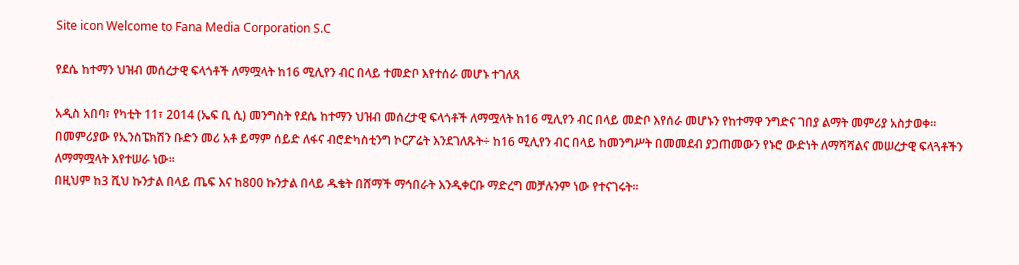Site icon Welcome to Fana Media Corporation S.C

የደሴ ከተማን ህዝብ መሰረታዊ ፍላጎቶች ለማሟላት ከ16 ሚሊየን ብር በላይ ተመድቦ እየተሰራ መሆኑ ተገለጸ

አዲስ አበባ፣ የካቲት 11፣ 2014 (ኤፍ ቢ ሲ) መንግስት የደሴ ከተማን ህዝብ መሰረታዊ ፍላጎቶች ለማሟላት ከ16 ሚሊየን ብር በላይ መድቦ እየሰራ መሆኑን የከተማዋ ንግድና ገበያ ልማት መምሪያ አስታወቀ።
በመምሪያው የኢንስፔክሽን ቡድን መሪ አቶ ይማም ሰይድ ለፋና ብሮድካስቲንግ ኮርፖሬት እንደገለጹት÷ ከ16 ሚሊየን ብር በላይ ከመንግሥት በመመደብ ያጋጠመውን የኑሮ ውድነት ለማሻሻልና መሠረታዊ ፍላጓቶችን ለማማሟላት እየተሠራ ነው።
በዚህም ከ3 ሺህ ኩንታል በላይ ጤፍ እና ከ800 ኩንታል በላይ ዱቄት በሸማች ማኅበራት እንዲቀርቡ ማድረግ መቻሉንም ነው የተናገሩት፡፡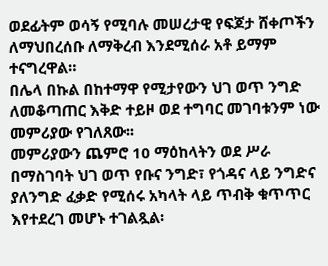ወደፊትም ወሳኝ የሚባሉ መሠረታዊ የፍጆታ ሸቀጦችን ለማህበረሰቡ ለማቅረብ እንደሚሰራ አቶ ይማም ተናግረዋል።
በሌላ በኩል በከተማዋ የሚታየውን ህገ ወጥ ንግድ ለመቆጣጠር እቅድ ተይዞ ወደ ተግባር መገባቱንም ነው መምሪያው የገለጸው፡፡
መምሪያውን ጨምሮ 10 ማዕከላትን ወደ ሥራ በማስገባት ህገ ወጥ የቡና ንግድ፣ የጎዳና ላይ ንግድና ያለንግድ ፈቃድ የሚሰሩ አካላት ላይ ጥብቅ ቁጥጥር እየተደረገ መሆኑ ተገልጿል፡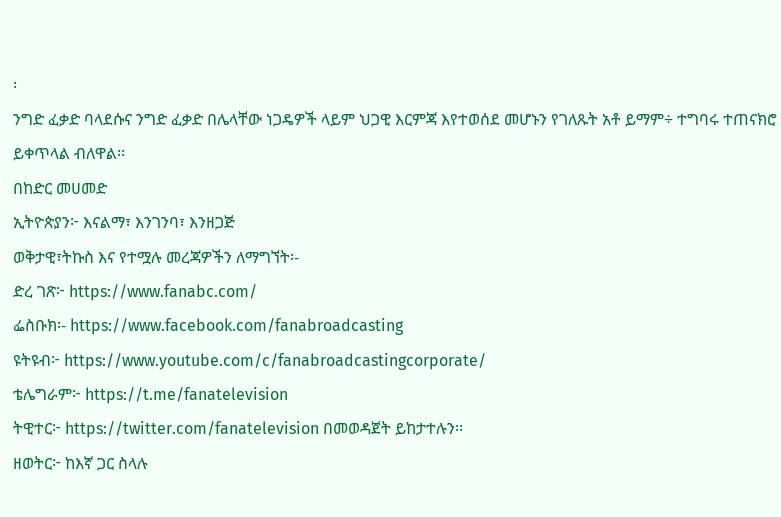፡
ንግድ ፈቃድ ባላደሱና ንግድ ፈቃድ በሌላቸው ነጋዴዎች ላይም ህጋዊ እርምጃ እየተወሰደ መሆኑን የገለጹት አቶ ይማም÷ ተግባሩ ተጠናክሮ ይቀጥላል ብለዋል፡፡
በከድር መሀመድ
ኢትዮጵያን፦ እናልማ፣ እንገንባ፣ እንዘጋጅ
ወቅታዊ፣ትኩስ እና የተሟሉ መረጃዎችን ለማግኘት፡-
ድረ ገጽ፦ https://www.fanabc.com/
ፌስቡክ፡- https://www.facebook.com/fanabroadcasting
ዩትዩብ፦ https://www.youtube.com/c/fanabroadcastingcorporate/
ቴሌግራም፦ https://t.me/fanatelevision
ትዊተር፦ https://twitter.com/fanatelevision በመወዳጀት ይከታተሉን፡፡
ዘወትር፦ ከእኛ ጋር ስላሉ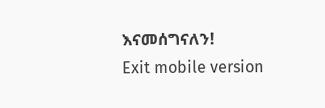እናመሰግናለን!
Exit mobile version